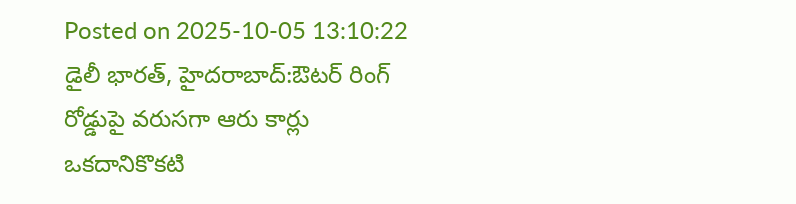Posted on 2025-10-05 13:10:22
డైలీ భారత్, హైదరాబాద్:ఔటర్ రింగ్ రోడ్డుపై వరుసగా ఆరు కార్లు ఒకదానికొకటి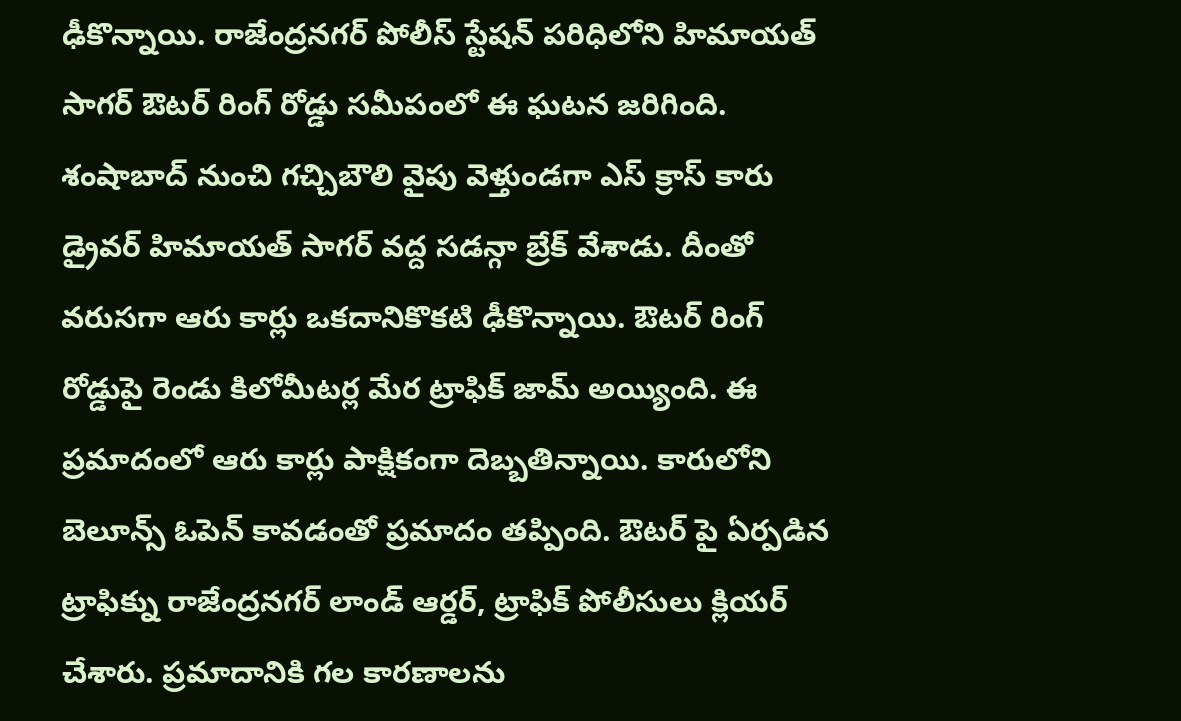ఢీకొన్నాయి. రాజేంద్రనగర్ పోలీస్ స్టేషన్ పరిధిలోని హిమాయత్ సాగర్ ఔటర్ రింగ్ రోడ్డు సమీపంలో ఈ ఘటన జరిగింది. శంషాబాద్ నుంచి గచ్చిబౌలి వైపు వెళ్తుండగా ఎస్ క్రాస్ కారు డ్రైవర్ హిమాయత్ సాగర్ వద్ద సడన్గా బ్రేక్ వేశాడు. దీంతో వరుసగా ఆరు కార్లు ఒకదానికొకటి ఢీకొన్నాయి. ఔటర్ రింగ్ రోడ్డుపై రెండు కిలోమీటర్ల మేర ట్రాఫిక్ జామ్ అయ్యింది. ఈ ప్రమాదంలో ఆరు కార్లు పాక్షికంగా దెబ్బతిన్నాయి. కారులోని బెలూన్స్ ఓపెన్ కావడంతో ప్రమాదం తప్పింది. ఔటర్ పై ఏర్పడిన ట్రాఫిక్ను రాజేంద్రనగర్ లాండ్ ఆర్డర్, ట్రాఫిక్ పోలీసులు క్లియర్ చేశారు. ప్రమాదానికి గల కారణాలను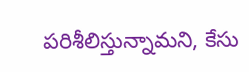పరిశీలిస్తున్నామని, కేసు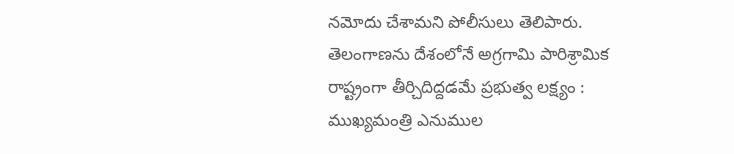నమోదు చేశామని పోలీసులు తెలిపారు.
తెలంగాణను దేశంలోనే అగ్రగామి పారిశ్రామిక రాష్ట్రంగా తీర్చిదిద్దడమే ప్రభుత్వ లక్ష్యం : ముఖ్యమంత్రి ఎనుముల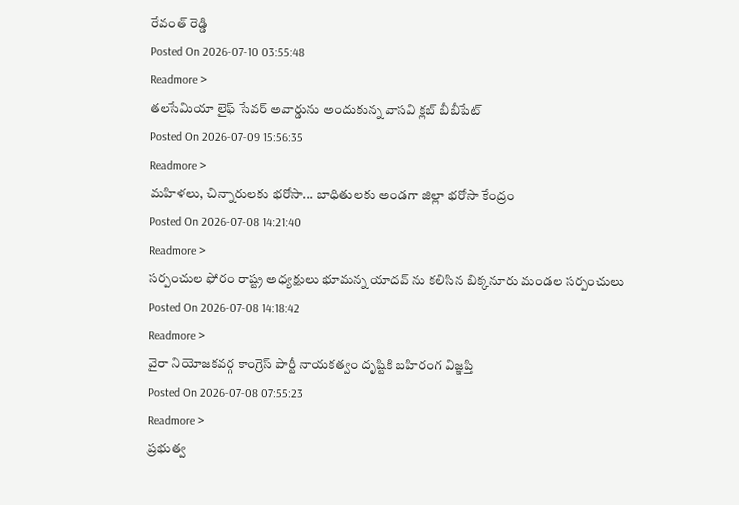రేవంత్ రెడ్డి
Posted On 2026-07-10 03:55:48
Readmore >
తలసేమియా లైఫ్ సేవర్ అవార్డును అందుకున్న వాసవి క్లబ్ బీబీపేట్
Posted On 2026-07-09 15:56:35
Readmore >
మహిళలు, చిన్నారులకు భరోసా... బాధితులకు అండగా జిల్లా భరోసా కేంద్రం
Posted On 2026-07-08 14:21:40
Readmore >
సర్పంచుల ఫోరం రాష్ట్ర అధ్యక్షులు భూమన్న యాదవ్ ను కలిసిన బిక్కనూరు మండల సర్పంచులు
Posted On 2026-07-08 14:18:42
Readmore >
వైరా నియోజకవర్గ కాంగ్రెస్ పార్టీ నాయకత్వం దృష్టికి బహిరంగ విజ్ఞప్తి
Posted On 2026-07-08 07:55:23
Readmore >
ప్రభుత్వ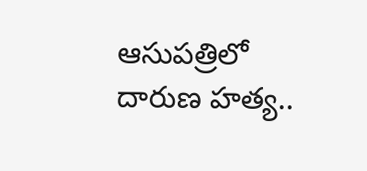ఆసుపత్రిలో దారుణ హత్య..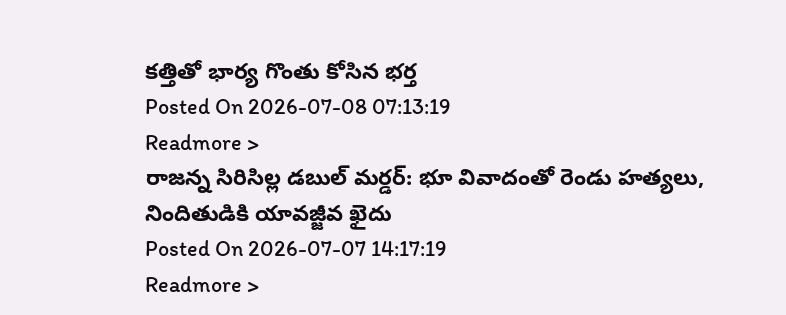కత్తితో భార్య గొంతు కోసిన భర్త
Posted On 2026-07-08 07:13:19
Readmore >
రాజన్న సిరిసిల్ల డబుల్ మర్డర్: భూ వివాదంతో రెండు హత్యలు, నిందితుడికి యావజ్జీవ ఖైదు
Posted On 2026-07-07 14:17:19
Readmore >